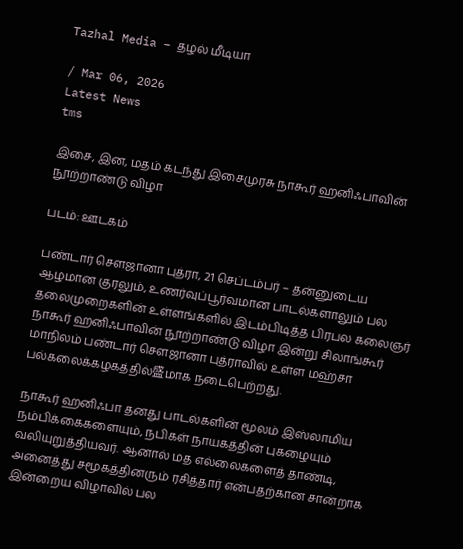Tazhal Media – தழல் மீடியா

/ Mar 06, 2026
Latest News
tms

இசை, இன, மதம் கடந்து இசைமுரசு நாகூர் ஹனிஃபாவின் நூற்றாண்டு விழா

படம்: ஊடகம்

பண்டார் சௌஜானா புத்ரா, 21 செப்டம்பர் – தன்னுடைய ஆழமான குரலும், உணர்வுப்பூர்வமான பாடல்களாலும் பல தலைமுறைகளின் உள்ளங்களில் இடம்பிடித்த பிரபல கலைஞர் நாகூர் ஹனிஃபாவின் நூற்றாண்டு விழா இன்று சிலாங்கூர் மாநிலம் பண்டார் சௌஜானா புத்ராவில் உள்ள மஹ்சா பல்கலைக்கழகத்தில்盛மாக நடைபெற்றது.

நாகூர் ஹனிஃபா தனது பாடல்களின் மூலம் இஸ்லாமிய நம்பிக்கைகளையும், நபிகள் நாயகத்தின் புகழையும் வலியுறுத்தியவர். ஆனால் மத எல்லைகளைத் தாண்டி, அனைத்து சமூகத்தினரும் ரசித்தார் என்பதற்கான சான்றாக இன்றைய விழாவில் பல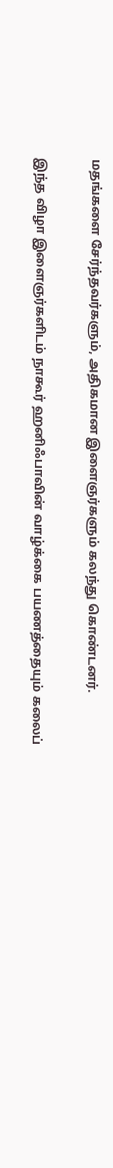மதங்களை சேர்ந்தவர்களும், அதிகமான இளைஞர்களும் கலந்து கொண்டனர்.

இந்த விழா இளைஞர்களிடம் நாகூர் ஹனிஃபாவின் வாழ்க்கை பயணத்தையும் கலைப்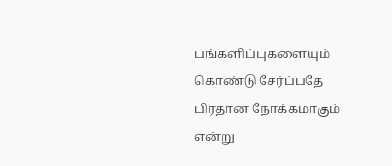பங்களிப்புகளையும் கொண்டு சேர்ப்பதே பிரதான நோக்கமாகும் என்று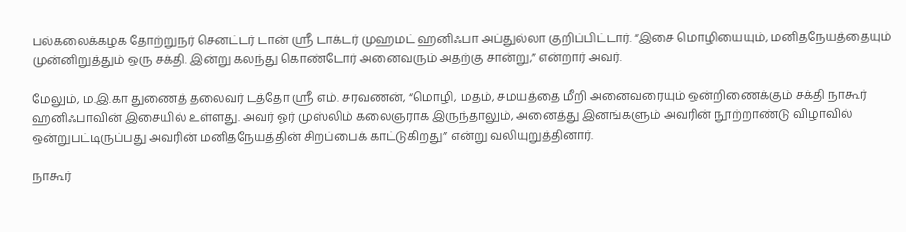பல்கலைக்கழக தோற்றுநர் செனட்டர் டான் ஸ்ரீ டாக்டர் முஹமட் ஹனிஃபா அப்துல்லா குறிப்பிட்டார். “இசை மொழியையும், மனிதநேயத்தையும் முன்னிறுத்தும் ஒரு சக்தி. இன்று கலந்து கொண்டோர் அனைவரும் அதற்கு சான்று,” என்றார் அவர்.

மேலும், ம.இ.கா துணைத் தலைவர் டத்தோ ஸ்ரீ எம். சரவணன், “மொழி, மதம், சமயத்தை மீறி அனைவரையும் ஒன்றிணைக்கும் சக்தி நாகூர் ஹனிஃபாவின் இசையில் உள்ளது. அவர் ஓர் முஸ்லிம் கலைஞராக இருந்தாலும், அனைத்து இனங்களும் அவரின் நூற்றாண்டு விழாவில் ஒன்றுபட்டிருப்பது அவரின் மனிதநேயத்தின் சிறப்பைக் காட்டுகிறது” என்று வலியுறுத்தினார்.

நாகூர்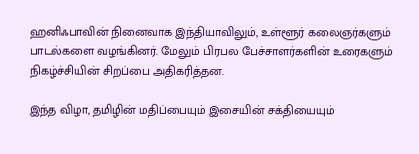ஹனிஃபாவின் நினைவாக இந்தியாவிலும், உள்ளூர் கலைஞர்களும் பாடல்களை வழங்கினர். மேலும் பிரபல பேச்சாளர்களின் உரைகளும் நிகழ்ச்சியின் சிறப்பை அதிகரித்தன.

இந்த விழா, தமிழின் மதிப்பையும் இசையின் சக்தியையும்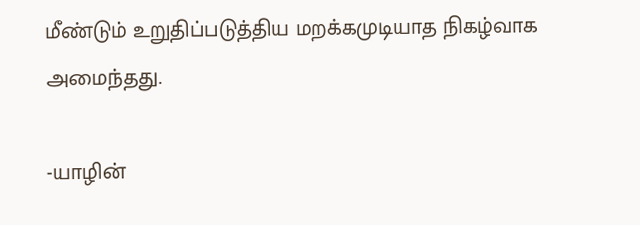மீண்டும் உறுதிப்படுத்திய மறக்கமுடியாத நிகழ்வாக அமைந்தது.

-யாழின்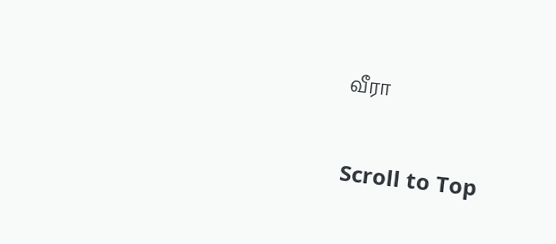வீரா

Scroll to Top